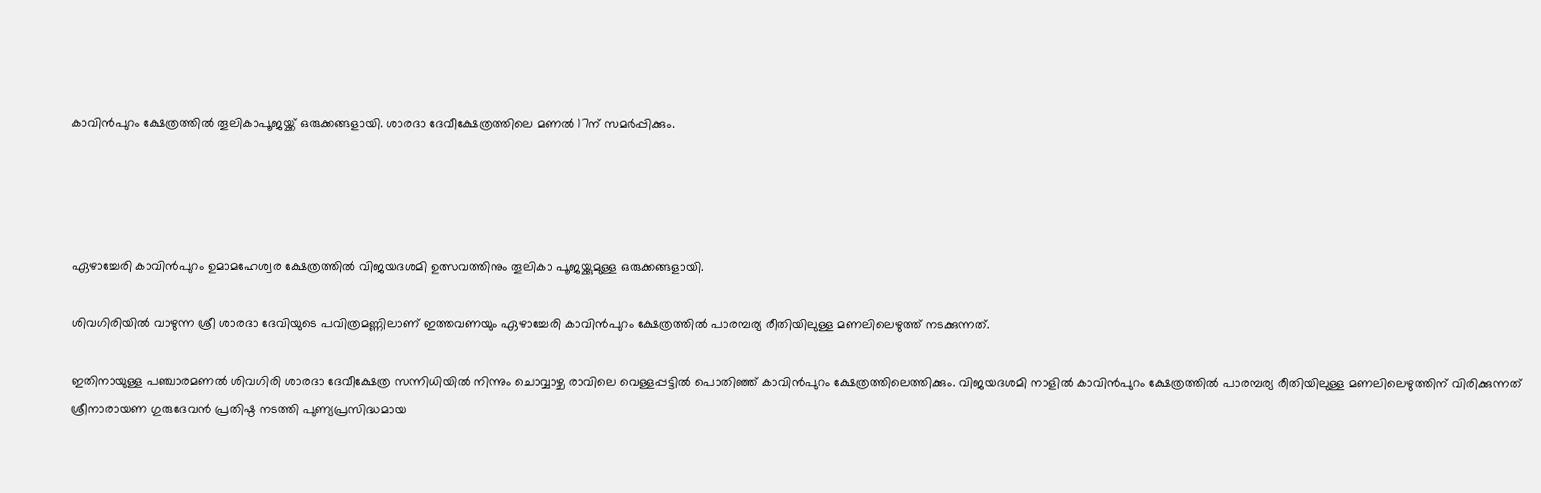കാവിന്‍പുറം ക്ഷേത്രത്തില്‍ തൂലികാപൂജയ്ക്ക് ഒരുക്കങ്ങളായി. ശാരദാ ദേവീക്ഷേത്രത്തിലെ മണല്‍ 17ന് സമര്‍പ്പിക്കും.




ഏഴാച്ചേരി കാവിന്‍പുറം ഉമാമഹേശ്വര ക്ഷേത്രത്തില്‍ വിജയദശമി ഉത്സവത്തിനും തൂലികാ പൂജയ്ക്കുമുള്ള ഒരുക്കങ്ങളായി.

ശിവഗിരിയില്‍ വാഴുന്ന ശ്രീ ശാരദാ ദേവിയുടെ പവിത്രമണ്ണിലാണ് ഇത്തവണയും ഏഴാച്ചേരി കാവിന്‍പുറം ക്ഷേത്രത്തില്‍ പാരമ്പര്യ രീതിയിലുള്ള മണലിലെഴുത്ത് നടക്കുന്നത്.

ഇതിനായുള്ള പഞ്ചാരമണല്‍ ശിവഗിരി ശാരദാ ദേവീക്ഷേത്ര സന്നിധിയില്‍ നിന്നും ചൊവ്വാഴ്ച രാവിലെ വെള്ളപ്പട്ടില്‍ പൊതിഞ്ഞ് കാവിന്‍പുറം ക്ഷേത്രത്തിലെത്തിക്കും. വിജയദശമി നാളില്‍ കാവിന്‍പുറം ക്ഷേത്രത്തില്‍ പാരമ്പര്യ രീതിയിലുള്ള മണലിലെഴുത്തിന് വിരിക്കുന്നത് ശ്രീനാരായണ ഗുരുദേവന്‍ പ്രതിഷ്ഠ നടത്തി പുണ്യപ്രസിദ്ധമായ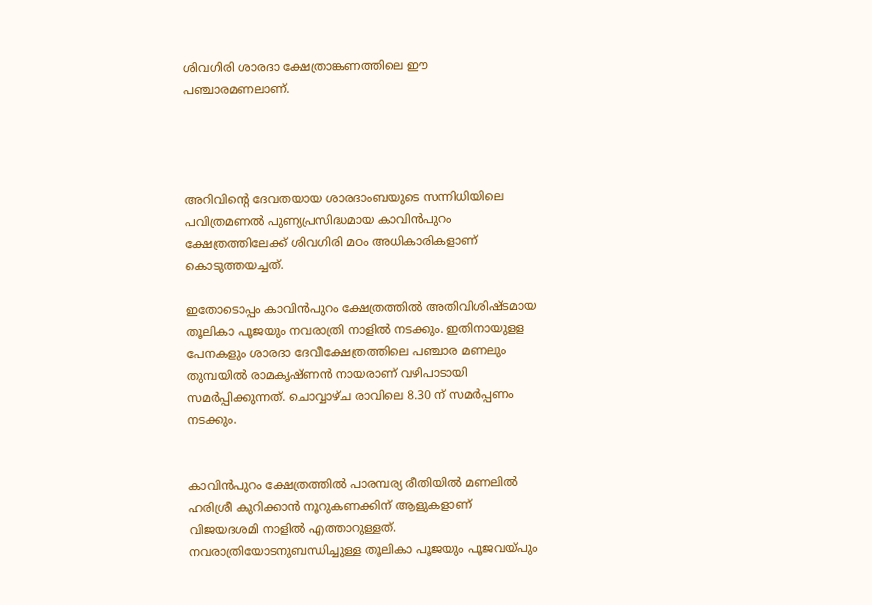ശിവഗിരി ശാരദാ ക്ഷേത്രാങ്കണത്തിലെ ഈ പഞ്ചാരമണലാണ്.




അറിവിന്റെ ദേവതയായ ശാരദാംബയുടെ സന്നിധിയിലെ പവിത്രമണല്‍ പുണ്യപ്രസിദ്ധമായ കാവിന്‍പുറം ക്ഷേത്രത്തിലേക്ക് ശിവഗിരി മഠം അധികാരികളാണ് കൊടുത്തയച്ചത്.

ഇതോടൊപ്പം കാവിന്‍പുറം ക്ഷേത്രത്തില്‍ അതിവിശിഷ്ടമായ തൂലികാ പൂജയും നവരാത്രി നാളില്‍ നടക്കും. ഇതിനായുളള പേനകളും ശാരദാ ദേവീക്ഷേത്രത്തിലെ പഞ്ചാര മണലും തുമ്പയില്‍ രാമകൃഷ്ണന്‍ നായരാണ് വഴിപാടായി സമര്‍പ്പിക്കുന്നത്. ചൊവ്വാഴ്ച രാവിലെ 8.30 ന് സമര്‍പ്പണം നടക്കും.


കാവിന്‍പുറം ക്ഷേത്രത്തില്‍ പാരമ്പര്യ രീതിയില്‍ മണലില്‍ ഹരിശ്രീ കുറിക്കാന്‍ നൂറുകണക്കിന് ആളുകളാണ് വിജയദശമി നാളില്‍ എത്താറുള്ളത്. നവരാത്രിയോടനുബന്ധിച്ചുള്ള തൂലികാ പൂജയും പൂജവയ്പും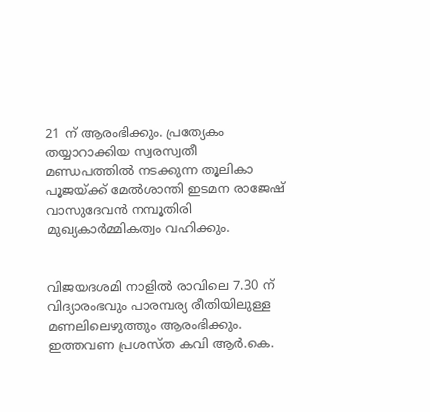21 ന് ആരംഭിക്കും. പ്രത്യേകം തയ്യാറാക്കിയ സ്വരസ്വതീ മണ്ഡപത്തില്‍ നടക്കുന്ന തൂലികാ പൂജയ്ക്ക് മേല്‍ശാന്തി ഇടമന രാജേഷ് വാസുദേവന്‍ നമ്പൂതിരി മുഖ്യകാര്‍മ്മികത്വം വഹിക്കും.


വിജയദശമി നാളില്‍ രാവിലെ 7.30 ന് വിദ്യാരംഭവും പാരമ്പര്യ രീതിയിലുള്ള മണലിലെഴുത്തും ആരംഭിക്കും. ഇത്തവണ പ്രശസ്ത കവി ആര്‍.കെ.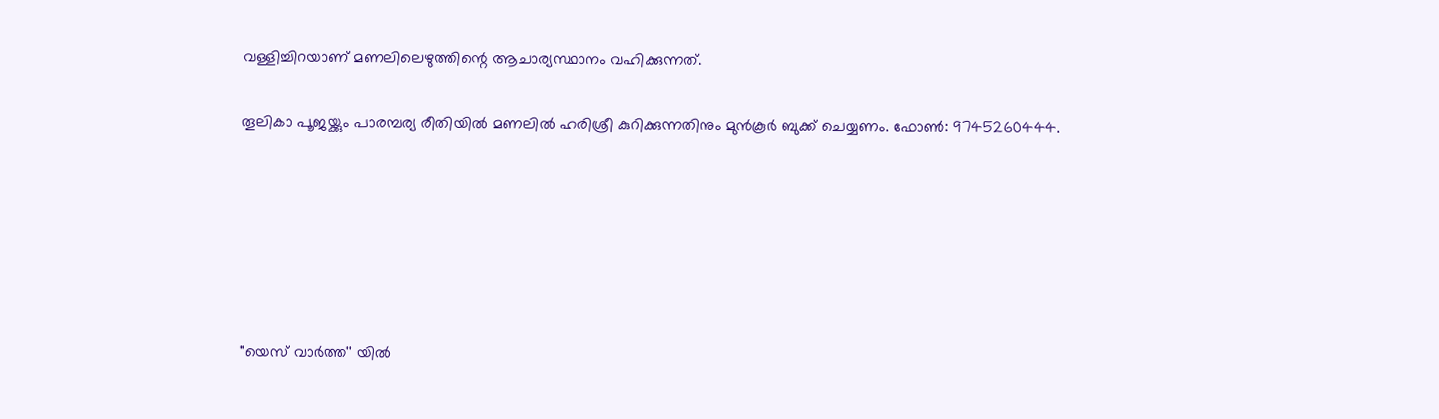വള്ളിച്ചിറയാണ് മണലിലെഴുത്തിന്റെ ആചാര്യസ്ഥാനം വഹിക്കുന്നത്.

തൂലികാ പൂജയ്ക്കും പാരമ്പര്യ രീതിയില്‍ മണലില്‍ ഹരിശ്രീ കുറിക്കുന്നതിനും മുന്‍കൂര്‍ ബുക്ക് ചെയ്യണം. ഫോണ്‍: 9745260444.






"യെസ് വാർത്ത'' യിൽ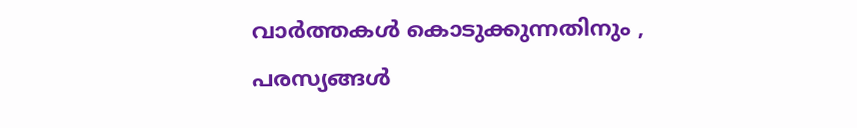വാർത്തകൾ കൊടുക്കുന്നതിനും ,
പരസ്യങ്ങൾ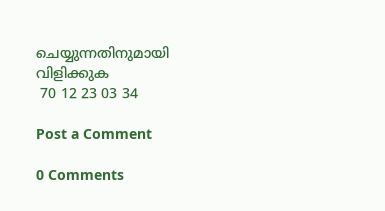ചെയ്യുന്നതിനുമായി
വിളിക്കുക
 70 12 23 03 34

Post a Comment

0 Comments